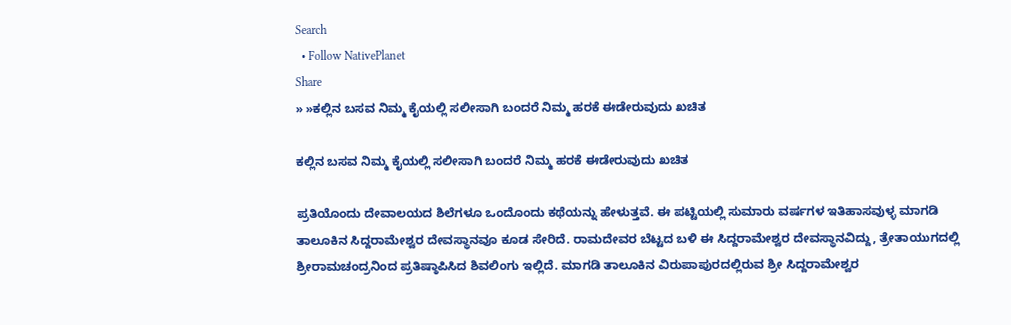Search
  • Follow NativePlanet
Share
» »ಕಲ್ಲಿನ ಬಸವ ನಿಮ್ಮ ಕೈಯಲ್ಲಿ ಸಲೀಸಾಗಿ ಬಂದರೆ ನಿಮ್ಮ ಹರಕೆ ಈಡೇರುವುದು ಖಚಿತ

ಕಲ್ಲಿನ ಬಸವ ನಿಮ್ಮ ಕೈಯಲ್ಲಿ ಸಲೀಸಾಗಿ ಬಂದರೆ ನಿಮ್ಮ ಹರಕೆ ಈಡೇರುವುದು ಖಚಿತ

ಪ್ರತಿಯೊಂದು ದೇವಾಲಯದ ಶಿಲೆಗಳೂ ಒಂದೊಂದು ಕಥೆಯನ್ನು ಹೇಳುತ್ತವೆ. ಈ ಪಟ್ಟಿಯಲ್ಲಿ ಸುಮಾರು ವರ್ಷಗಳ ಇತಿಹಾಸವುಳ್ಳ ಮಾಗಡಿ ತಾಲೂಕಿನ ಸಿದ್ದರಾಮೇಶ್ವರ ದೇವಸ್ಥಾನವೂ ಕೂಡ ಸೇರಿದೆ. ರಾಮದೇವರ ಬೆಟ್ಟದ ಬಳಿ ಈ ಸಿದ್ದರಾಮೇಶ್ವರ ದೇವಸ್ಥಾನವಿದ್ದು, ತ್ರೇತಾಯುಗದಲ್ಲಿ ಶ್ರೀರಾಮಚಂದ್ರನಿಂದ ಪ್ರತಿಷ್ಠಾಪಿಸಿದ ಶಿವಲಿಂಗು ಇಲ್ಲಿದೆ. ಮಾಗಡಿ ತಾಲೂಕಿನ ವಿರುಪಾಪುರದಲ್ಲಿರುವ ಶ್ರೀ ಸಿದ್ದರಾಮೇಶ್ವರ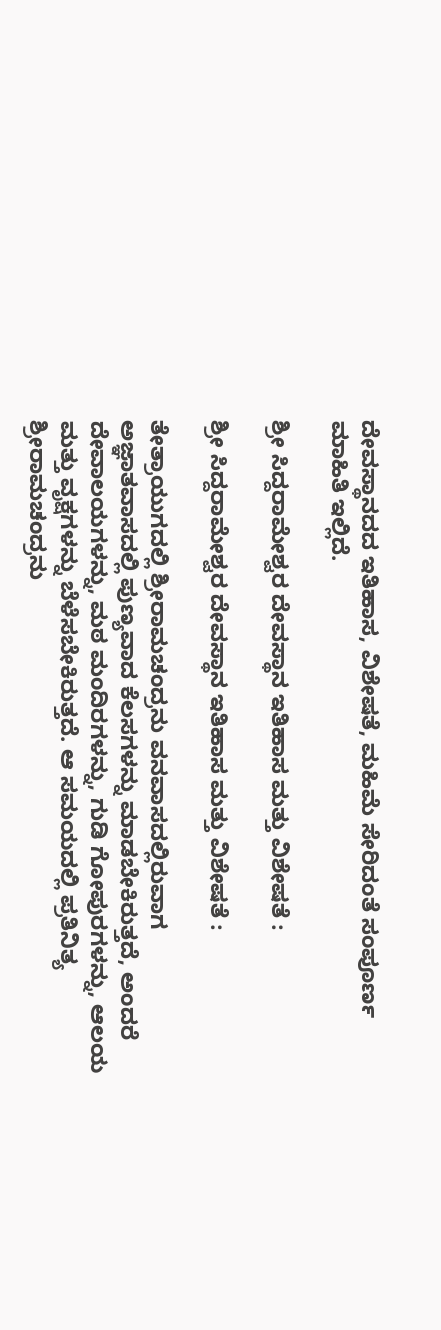ದೇವಸ್ಥಾನದದ ಇತಿಹಾಸ, ವಿಶೇಷತೆ, ಮಹಿಮೆ ಸೇರಿದಂತೆ ಸಂಪೂರ್ಣ ಮಾಹಿತಿ ಇಲ್ಲಿದೆ.

ಶ್ರೀ ಸಿದ್ದರಾಮೇಶ್ವರ ದೇವಸ್ಥಾನ ಇತಿಹಾಸ ಮತ್ತು ವಿಶೇಷತೆ :

ಶ್ರೀ ಸಿದ್ದರಾಮೇಶ್ವರ ದೇವಸ್ಥಾನ ಇತಿಹಾಸ ಮತ್ತು ವಿಶೇಷತೆ :

ತೇತ್ರಾಯುಗದಲ್ಲಿ ಶ್ರೀರಾಮಚಂದ್ರನು ವನವಾಸದಲ್ಲಿರುವಾಗ ಅಜ್ಞಾತವಾಸದಲ್ಲಿ ಪುಣ್ಯವಾದ ಕೆಲಸಗಳನ್ನು ಮಾಡಬೇಕಿರುತ್ತದೆ, ಅಂದರೆ ದೇವಾಲಯಗಳನ್ನು, ಮಠ ಮಂದಿರಗಳನ್ನು, ಗುಡಿ ಗೋಪುರಗಳನ್ನು, ಆಲಯ ಮತ್ತು ವೃಕ್ಷಗಳನ್ನು ಬೆಳೆಸಬೇಕಿರುತ್ತದೆ. ಆ ಸಮಯದಲ್ಲಿ ಪ್ರತಿನಿತ್ಯ ಶ್ರೀರಾಮಚಂದ್ರನು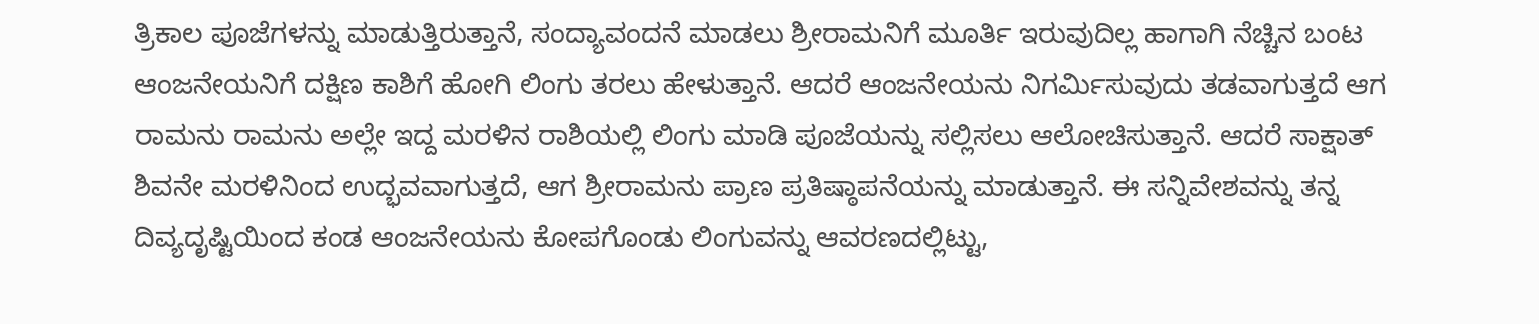ತ್ರಿಕಾಲ ಪೂಜೆಗಳನ್ನು ಮಾಡುತ್ತಿರುತ್ತಾನೆ, ಸಂದ್ಯಾವಂದನೆ ಮಾಡಲು ಶ್ರೀರಾಮನಿಗೆ ಮೂರ್ತಿ ಇರುವುದಿಲ್ಲ ಹಾಗಾಗಿ ನೆಚ್ಚಿನ ಬಂಟ ಆಂಜನೇಯನಿಗೆ ದಕ್ಷಿಣ ಕಾಶಿಗೆ ಹೋಗಿ ಲಿಂಗು ತರಲು ಹೇಳುತ್ತಾನೆ. ಆದರೆ ಆಂಜನೇಯನು ನಿಗರ್ಮಿಸುವುದು ತಡವಾಗುತ್ತದೆ ಆಗ ರಾಮನು ರಾಮನು ಅಲ್ಲೇ ಇದ್ದ ಮರಳಿನ ರಾಶಿಯಲ್ಲಿ ಲಿಂಗು ಮಾಡಿ ಪೂಜೆಯನ್ನು ಸಲ್ಲಿಸಲು ಆಲೋಚಿಸುತ್ತಾನೆ. ಆದರೆ ಸಾಕ್ಷಾತ್ ಶಿವನೇ ಮರಳಿನಿಂದ ಉದ್ಭವವಾಗುತ್ತದೆ, ಆಗ ಶ್ರೀರಾಮನು ಪ್ರಾಣ ಪ್ರತಿಷ್ಠಾಪನೆಯನ್ನು ಮಾಡುತ್ತಾನೆ. ಈ ಸನ್ನಿವೇಶವನ್ನು ತನ್ನ ದಿವ್ಯದೃಷ್ಟಿಯಿಂದ ಕಂಡ ಆಂಜನೇಯನು ಕೋಪಗೊಂಡು ಲಿಂಗುವನ್ನು ಆವರಣದಲ್ಲಿಟ್ಟು,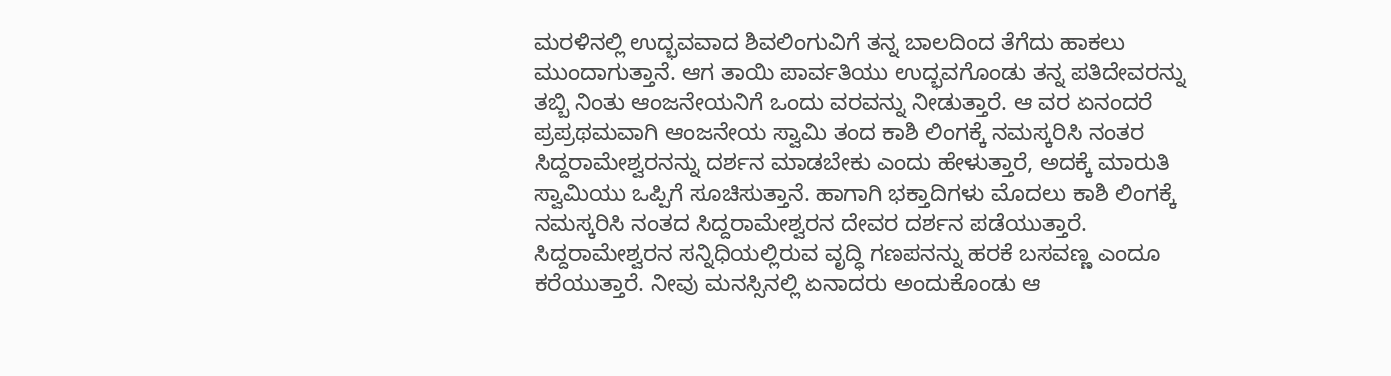ಮರಳಿನಲ್ಲಿ ಉದ್ಭವವಾದ ಶಿವಲಿಂಗುವಿಗೆ ತನ್ನ ಬಾಲದಿಂದ ತೆಗೆದು ಹಾಕಲು ಮುಂದಾಗುತ್ತಾನೆ. ಆಗ ತಾಯಿ ಪಾರ್ವತಿಯು ಉದ್ಭವಗೊಂಡು ತನ್ನ ಪತಿದೇವರನ್ನು ತಬ್ಬಿ ನಿಂತು ಆಂಜನೇಯನಿಗೆ ಒಂದು ವರವನ್ನು ನೀಡುತ್ತಾರೆ. ಆ ವರ ಏನಂದರೆ ಪ್ರಪ್ರಥಮವಾಗಿ ಆಂಜನೇಯ ಸ್ವಾಮಿ ತಂದ ಕಾಶಿ ಲಿಂಗಕ್ಕೆ ನಮಸ್ಕರಿಸಿ ನಂತರ ಸಿದ್ದರಾಮೇಶ್ವರನನ್ನು ದರ್ಶನ ಮಾಡಬೇಕು ಎಂದು ಹೇಳುತ್ತಾರೆ, ಅದಕ್ಕೆ ಮಾರುತಿ ಸ್ವಾಮಿಯು ಒಪ್ಪಿಗೆ ಸೂಚಿಸುತ್ತಾನೆ. ಹಾಗಾಗಿ ಭಕ್ತಾದಿಗಳು ಮೊದಲು ಕಾಶಿ ಲಿಂಗಕ್ಕೆ ನಮಸ್ಕರಿಸಿ ನಂತದ ಸಿದ್ದರಾಮೇಶ್ವರನ ದೇವರ ದರ್ಶನ ಪಡೆಯುತ್ತಾರೆ. ಸಿದ್ದರಾಮೇಶ್ವರನ ಸನ್ನಿಧಿಯಲ್ಲಿರುವ ವೃದ್ಧಿ ಗಣಪನನ್ನು ಹರಕೆ ಬಸವಣ್ಣ ಎಂದೂ ಕರೆಯುತ್ತಾರೆ. ನೀವು ಮನಸ್ಸಿನಲ್ಲಿ ಏನಾದರು ಅಂದುಕೊಂಡು ಆ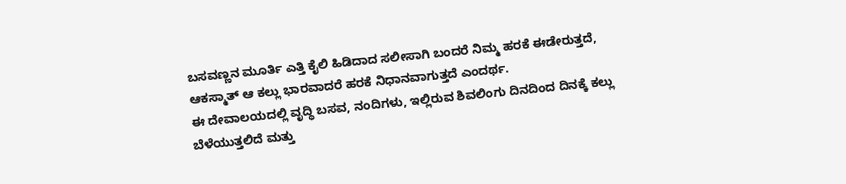ಬಸವಣ್ಣನ ಮೂರ್ತಿ ಎತ್ತಿ ಕೈಲಿ ಹಿಡಿದಾದ ಸಲೀಸಾಗಿ ಬಂದರೆ ನಿಮ್ಮ ಹರಕೆ ಈಡೇರುತ್ತದೆ, ಆಕಸ್ಮಾತ್ ಆ ಕಲ್ಲು ಭಾರವಾದರೆ ಹರಕೆ ನಿಧಾನವಾಗುತ್ತದೆ ಎಂದರ್ಥ.
ಈ ದೇವಾಲಯದಲ್ಲಿ ವೃದ್ಧಿ ಬಸವ, ನಂದಿಗಳು, ಇಲ್ಲಿರುವ ಶಿವಲಿಂಗು ದಿನದಿಂದ ದಿನಕ್ಕೆ ಕಲ್ಲು ಬೆಳೆಯುತ್ತಲಿದೆ ಮತ್ತು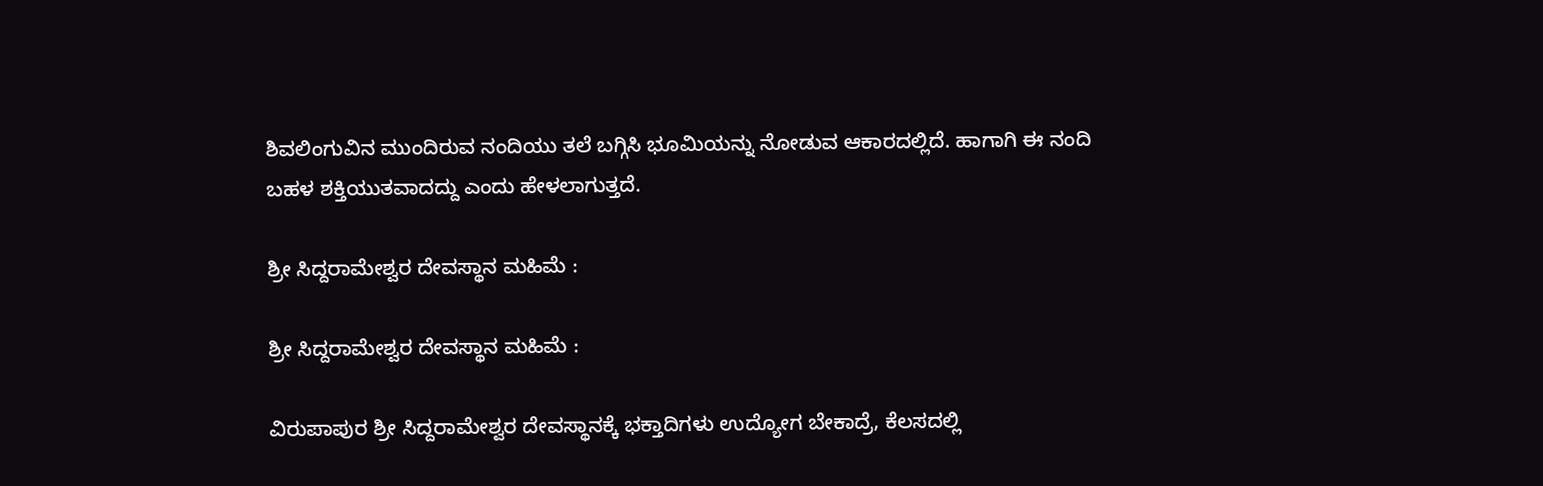ಶಿವಲಿಂಗುವಿನ ಮುಂದಿರುವ ನಂದಿಯು ತಲೆ ಬಗ್ಗಿಸಿ ಭೂಮಿಯನ್ನು ನೋಡುವ ಆಕಾರದಲ್ಲಿದೆ. ಹಾಗಾಗಿ ಈ ನಂದಿ ಬಹಳ ಶಕ್ತಿಯುತವಾದದ್ದು ಎಂದು ಹೇಳಲಾಗುತ್ತದೆ.

ಶ್ರೀ ಸಿದ್ದರಾಮೇಶ್ವರ ದೇವಸ್ಥಾನ ಮಹಿಮೆ :

ಶ್ರೀ ಸಿದ್ದರಾಮೇಶ್ವರ ದೇವಸ್ಥಾನ ಮಹಿಮೆ :

ವಿರುಪಾಪುರ ಶ್ರೀ ಸಿದ್ದರಾಮೇಶ್ವರ ದೇವಸ್ಥಾನಕ್ಕೆ ಭಕ್ತಾದಿಗಳು ಉದ್ಯೋಗ ಬೇಕಾದ್ರೆ, ಕೆಲಸದಲ್ಲಿ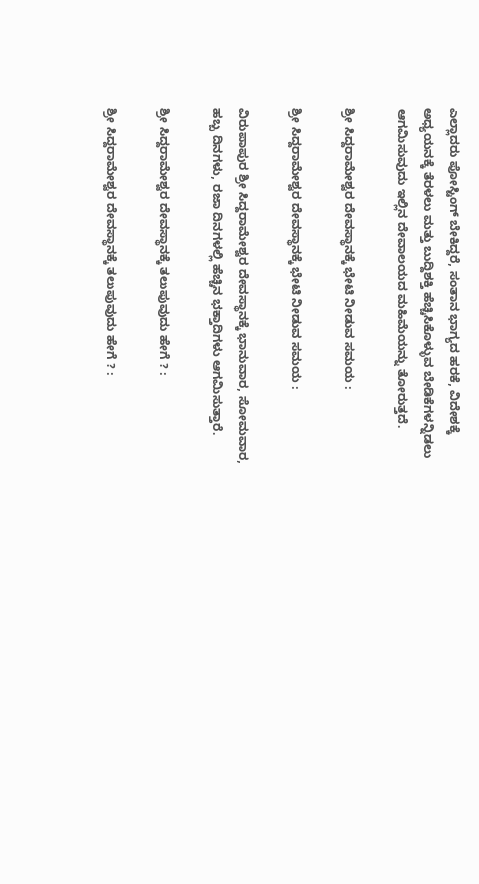ಎಲ್ಲಾದರು ಪೋಸ್ಟಿಂಗ್ ಬೇಕಿದ್ದರೆ, ಸಂತಾನ ಭಾಗ್ಯದ ಹರಕೆ, ವಿದೇಶಕ್ಕೆ ಅಧ್ಯಯನಕ್ಕೆ ತೆರಳಲು ಮತ್ತು ಬುದ್ದಿಶಕ್ತಿ ಹೆಚ್ಚಿಸಿಕೊಳ್ಳುವ ಬೇಡಿಕೆಗಳನ್ನಿಡಲು ಆಗಮಿಸುವುದು ಇಲ್ಲಿನ ದೇವಾಲಯದ ಮಹಿಮೆಯನ್ನು ತೋರುತ್ತದೆ.

ಶ್ರೀ ಸಿದ್ದರಾಮೇಶ್ವರ ದೇವಸ್ಥಾನಕ್ಕೆ ಭೇಟಿ ನೀಡುವ ಸಮಯ :

ಶ್ರೀ ಸಿದ್ದರಾಮೇಶ್ವರ ದೇವಸ್ಥಾನಕ್ಕೆ ಭೇಟಿ ನೀಡುವ ಸಮಯ :

ವಿರುಪಾಪುರ ಶ್ರೀ ಸಿದ್ದರಾಮೇಶ್ವರ ದೇವಸ್ಥಾನಕ್ಕೆ ಭಾನುವಾರ, ಸೋಮವಾರ, ಹಬ್ಬ ದಿನಗಳು, ರಜಾ ದಿನಗಳಲ್ಲಿ ಹೆಚ್ಚಿನ ಭಕ್ತಾದಿಗಳು ಆಗಮಿಸುತ್ತಾರೆ.

ಶ್ರೀ ಸಿದ್ದರಾಮೇಶ್ವರ ದೇವಸ್ಥಾನಕ್ಕೆ ತಲುಪುವುದು ಹೇಗೆ ? :

ಶ್ರೀ ಸಿದ್ದರಾಮೇಶ್ವರ ದೇವಸ್ಥಾನಕ್ಕೆ ತಲುಪುವುದು ಹೇಗೆ ? :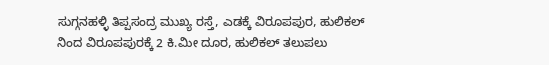ಸುಗ್ಗನಹಳ್ಳಿ ತಿಪ್ಪಸಂದ್ರ ಮುಖ್ಯ ರಸ್ತೆ, ಎಡಕ್ಕೆ ವಿರೂಪಪುರ, ಹುಲಿಕಲ್ ನಿಂದ ವಿರೂಪಪುರಕ್ಕೆ 2 ಕಿ.ಮೀ ದೂರ, ಹುಲಿಕಲ್ ತಲುಪಲು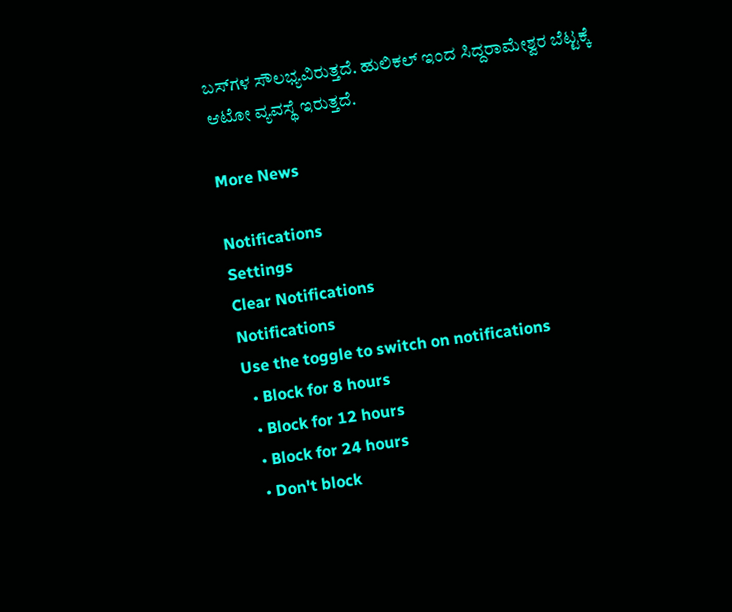ಬಸ್‌ಗಳ ಸೌಲಭ್ಯವಿರುತ್ತದೆ. ಹುಲಿಕಲ್ ಇಂದ ಸಿದ್ದರಾಮೇಶ್ವರ ಬೆಟ್ಟಕ್ಕೆ ಆಟೋ ವ್ಯವಸ್ಥೆ ಇರುತ್ತದೆ.

More News

Notifications
Settings
Clear Notifications
Notifications
Use the toggle to switch on notifications
  • Block for 8 hours
  • Block for 12 hours
  • Block for 24 hours
  • Don't block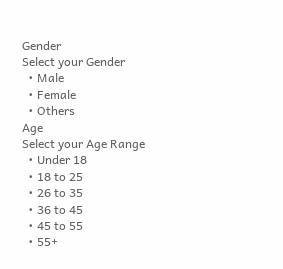Gender
Select your Gender
  • Male
  • Female
  • Others
Age
Select your Age Range
  • Under 18
  • 18 to 25
  • 26 to 35
  • 36 to 45
  • 45 to 55
  • 55+